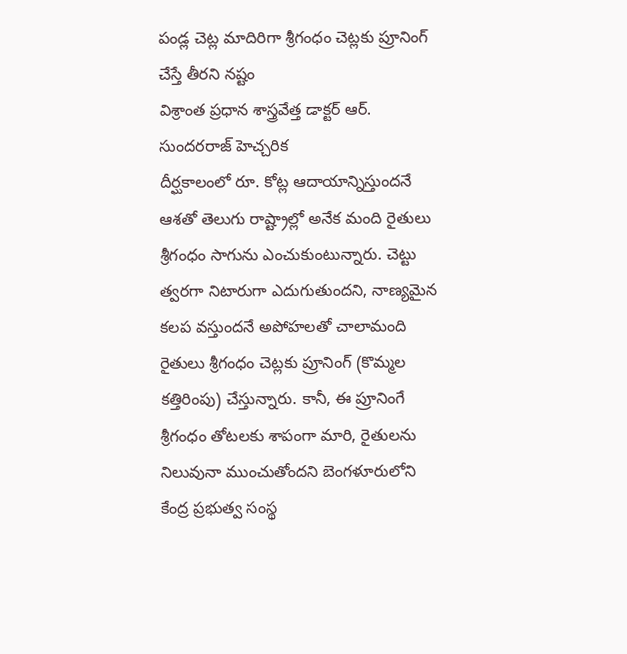పండ్ల చెట్ల మాదిరిగా శ్రీగంధం చెట్లకు ప్రూనింగ్ చేస్తే తీరని నష్టం
విశ్రాంత ప్రధాన శాస్త్రవేత్త డాక్టర్ ఆర్. సుందరరాజ్ హెచ్చరిక
దీర్ఘకాలంలో రూ. కోట్ల ఆదాయాన్నిస్తుందనే ఆశతో తెలుగు రాష్ట్రాల్లో అనేక మంది రైతులు శ్రీగంధం సాగును ఎంచుకుంటున్నారు. చెట్టు త్వరగా నిటారుగా ఎదుగుతుందని, నాణ్యమైన కలప వస్తుందనే అపోహలతో చాలామంది రైతులు శ్రీగంధం చెట్లకు ప్రూనింగ్ (కొమ్మల కత్తిరింపు) చేస్తున్నారు. కానీ, ఈ ప్రూనింగే శ్రీగంధం తోటలకు శాపంగా మారి, రైతులను నిలువునా ముంచుతోందని బెంగళూరులోని కేంద్ర ప్రభుత్వ సంస్థ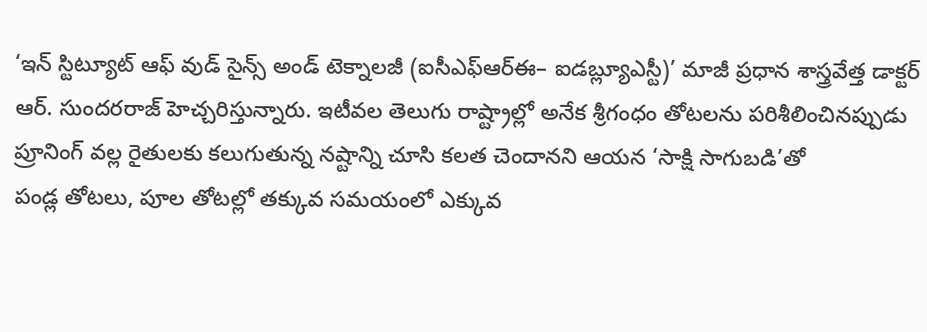‘ఇన్ స్టిట్యూట్ ఆఫ్ వుడ్ సైన్స్ అండ్ టెక్నాలజీ (ఐసీఎఫ్ఆర్ఈ– ఐడబ్ల్యూఎస్టీ)’ మాజీ ప్రధాన శాస్త్రవేత్త డాక్టర్ ఆర్. సుందరరాజ్ హెచ్చరిస్తున్నారు. ఇటీవల తెలుగు రాష్ట్రాల్లో అనేక శ్రీగంధం తోటలను పరిశీలించినప్పుడు ప్రూనింగ్ వల్ల రైతులకు కలుగుతున్న నష్టాన్ని చూసి కలత చెందానని ఆయన ‘సాక్షి సాగుబడి’తో
పండ్ల తోటలు, పూల తోటల్లో తక్కువ సమయంలో ఎక్కువ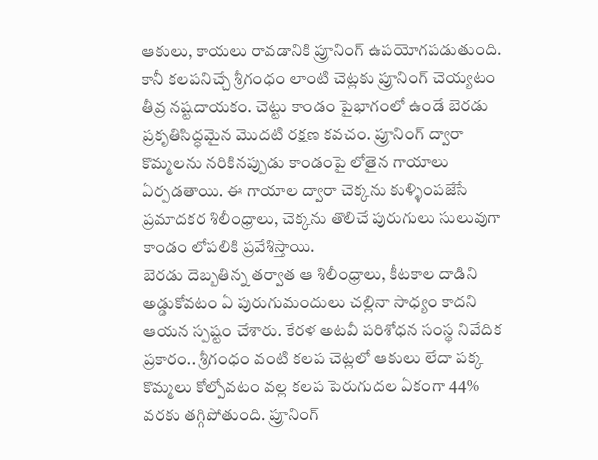ఆకులు, కాయలు రావడానికి ప్రూనింగ్ ఉపయోగపడుతుంది. కానీ కలపనిచ్చే శ్రీగంధం లాంటి చెట్లకు ప్రూనింగ్ చెయ్యటం తీవ్ర నష్టదాయకం. చెట్టు కాండం పైభాగంలో ఉండే బెరడు ప్రకృతిసిద్ధమైన మొదటి రక్షణ కవచం. ప్రూనింగ్ ద్వారా కొమ్మలను నరికినప్పుడు కాండంపై లోతైన గాయాలు ఏర్పడతాయి. ఈ గాయాల ద్వారా చెక్కను కుళ్ళింపజేసే ప్రమాదకర శిలీంధ్రాలు, చెక్కను తొలిచే పురుగులు సులువుగా కాండం లోపలికి ప్రవేశిస్తాయి.
బెరడు దెబ్బతిన్న తర్వాత ఆ శిలీంధ్రాలు, కీటకాల దాడిని అడ్డుకోవటం ఏ పురుగుమందులు చల్లినా సాధ్యం కాదని ఆయన స్పష్టం చేశారు. కేరళ అటవీ పరిశోధన సంస్థ నివేదిక ప్రకారం.. శ్రీగంధం వంటి కలప చెట్లలో ఆకులు లేదా పక్క కొమ్మలు కోల్పోవటం వల్ల కలప పెరుగుదల ఏకంగా 44% వరకు తగ్గిపోతుంది. ప్రూనింగ్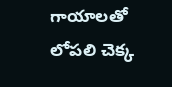గాయాలతో లోపలి చెక్క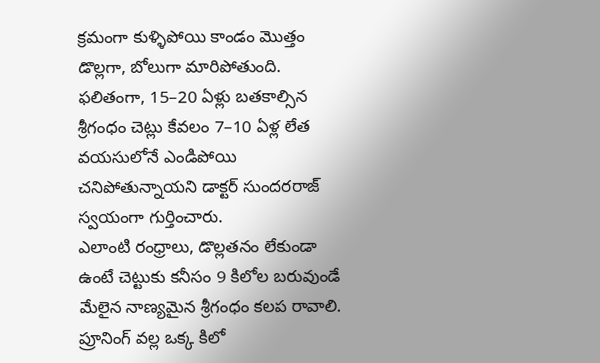క్రమంగా కుళ్ళిపోయి కాండం మొత్తం డొల్లగా, బోలుగా మారిపోతుంది. ఫలితంగా, 15–20 ఏళ్లు బతకాల్సిన శ్రీగంధం చెట్లు కేవలం 7–10 ఏళ్ల లేత వయసులోనే ఎండిపోయి చనిపోతున్నాయని డాక్టర్ సుందరరాజ్ స్వయంగా గుర్తించారు.
ఎలాంటి రంధ్రాలు, డొల్లతనం లేకుండా ఉంటే చెట్టుకు కనీసం 9 కిలోల బరువుండే మేలైన నాణ్యమైన శ్రీగంధం కలప రావాలి. ప్రూనింగ్ వల్ల ఒక్క కిలో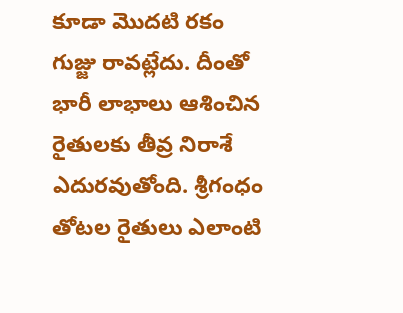కూడా మొదటి రకం గుజ్జు రావట్లేదు. దీంతో భారీ లాభాలు ఆశించిన రైతులకు తీవ్ర నిరాశే ఎదురవుతోంది. శ్రీగంధం తోటల రైతులు ఎలాంటి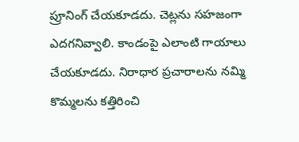ప్రూనింగ్ చేయకూడదు. చెట్లను సహజంగా ఎదగనివ్వాలి. కాండంపై ఎలాంటి గాయాలు చేయకూడదు. నిరాధార ప్రచారాలను నమ్మి కొమ్మలను కత్తిరించి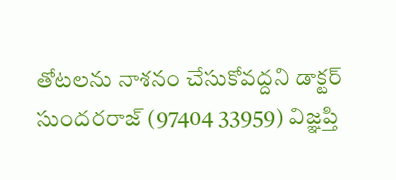తోటలను నాశనం చేసుకోవద్దని డాక్టర్ సుందరరాజ్ (97404 33959) విజ్ఞప్తి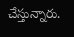చేస్తున్నారు.